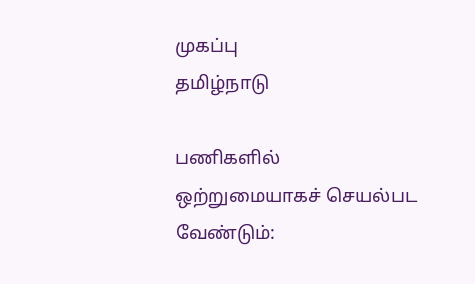முகப்பு
தமிழ்நாடு

பணிகளில் ஒற்றுமையாகச் செயல்பட வேண்டும்: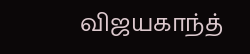விஜயகாந்த்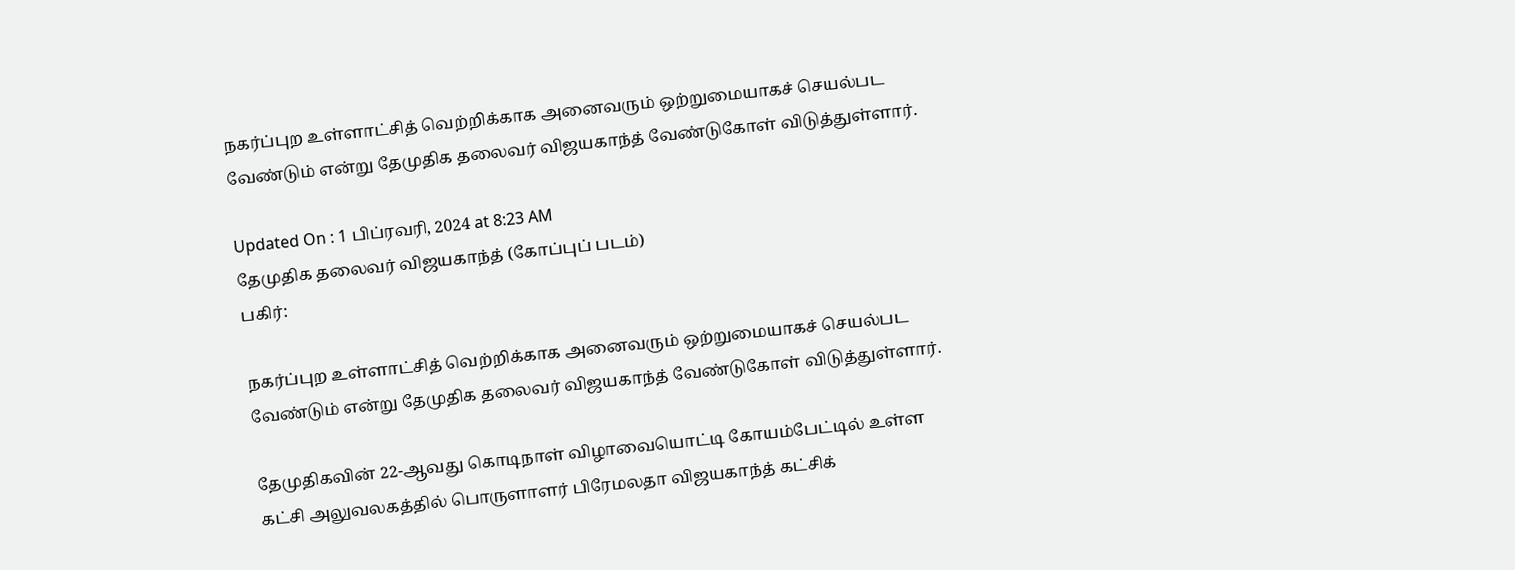நகர்ப்புற உள்ளாட்சித் வெற்றிக்காக அனைவரும் ஒற்றுமையாகச் செயல்பட வேண்டும் என்று தேமுதிக தலைவர் விஜயகாந்த் வேண்டுகோள் விடுத்துள்ளார்.

Updated On : 1 பிப்ரவரி, 2024 at 8:23 AM
தேமுதிக தலைவர் விஜயகாந்த் (கோப்புப் படம்)
பகிர்:

நகர்ப்புற உள்ளாட்சித் வெற்றிக்காக அனைவரும் ஒற்றுமையாகச் செயல்பட வேண்டும் என்று தேமுதிக தலைவர் விஜயகாந்த் வேண்டுகோள் விடுத்துள்ளார்.

தேமுதிகவின் 22-ஆவது கொடிநாள் விழாவையொட்டி கோயம்பேட்டில் உள்ள கட்சி அலுவலகத்தில் பொருளாளர் பிரேமலதா விஜயகாந்த் கட்சிக்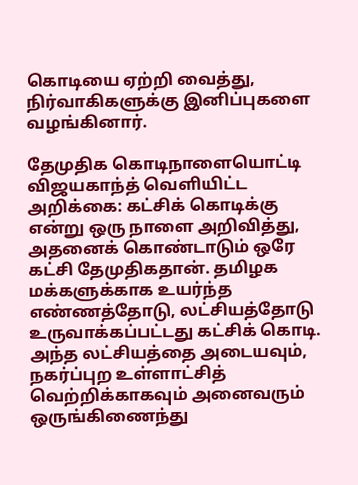கொடியை ஏற்றி வைத்து, நிர்வாகிகளுக்கு இனிப்புகளை வழங்கினார்.

தேமுதிக கொடிநாளையொட்டி விஜயகாந்த் வெளியிட்ட அறிக்கை: கட்சிக் கொடிக்கு என்று ஒரு நாளை அறிவித்து, அதனைக் கொண்டாடும் ஒரே கட்சி தேமுதிகதான். தமிழக மக்களுக்காக உயர்ந்த எண்ணத்தோடு, லட்சியத்தோடு உருவாக்கப்பட்டது கட்சிக் கொடி. அந்த லட்சியத்தை அடையவும், நகர்ப்புற உள்ளாட்சித் வெற்றிக்காகவும் அனைவரும் ஒருங்கிணைந்து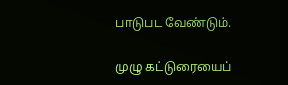பாடுபட வேண்டும்.

முழு கட்டுரையைப்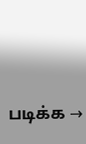படிக்க →